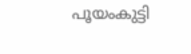പൂയംകുട്ടി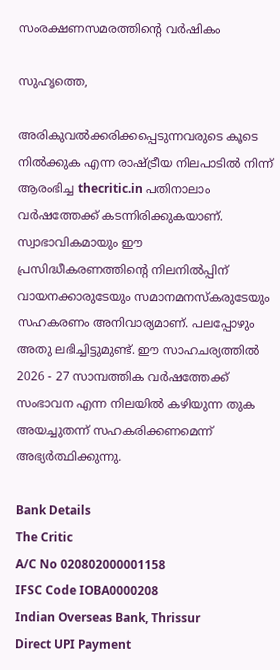സംരക്ഷണസമരത്തിന്റെ വര്‍ഷികം

സുഹൃത്തെ,

അരികുവല്‍ക്കരിക്കപ്പെടുന്നവരുടെ കൂടെ നില്‍ക്കുക എന്ന രാഷ്ട്രീയ നിലപാടില്‍ നിന്ന് ആരംഭിച്ച thecritic.in പതിനാലാം വര്‍ഷത്തേക്ക് കടന്നിരിക്കുകയാണ്. സ്വാഭാവികമായും ഈ പ്രസിദ്ധീകരണത്തിന്റെ നിലനില്‍പ്പിന് വായനക്കാരുടേയും സമാനമനസ്‌കരുടേയും സഹകരണം അനിവാര്യമാണ്. പലപ്പോഴും അതു ലഭിച്ചിട്ടുമുണ്ട്. ഈ സാഹചര്യത്തില്‍ 2026 - 27 സാമ്പത്തിക വര്‍ഷത്തേക്ക് സംഭാവന എന്ന നിലയില്‍ കഴിയുന്ന തുക അയച്ചുതന്ന് സഹകരിക്കണമെന്ന് അഭ്യര്‍ത്ഥിക്കുന്നു.

Bank Details
The Critic
A/C No 020802000001158
IFSC Code IOBA0000208
Indian Overseas Bank, Thrissur
Direct UPI Payment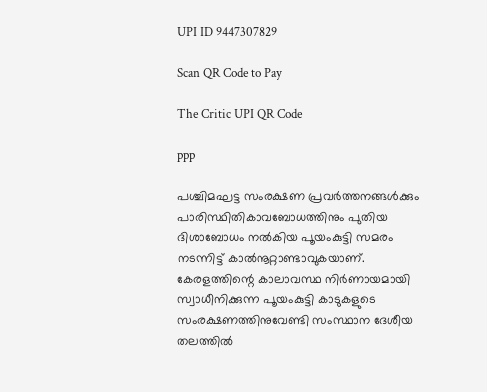UPI ID 9447307829

Scan QR Code to Pay

The Critic UPI QR Code

ppp

പശ്ചിമഘട്ട സംരക്ഷണ പ്രവര്‍ത്തനങ്ങള്‍ക്കും പാരിസ്ഥിതികാവബോധത്തിനും പുതിയ ദിശാബോധം നല്‍കിയ പൂയംകുട്ടി സമരം നടന്നിട്ട് കാല്‍നൂറ്റാണ്ടാവുകയാണ്. കേരളത്തിന്റെ കാലാവസ്ഥ നിര്‍ണായമായി സ്വാധീനിക്കുന്ന പൂയംകുട്ടി കാടുകളുടെ സംരക്ഷണത്തിനുവേണ്ടി സംസ്ഥാന ദേശീയ തലത്തില്‍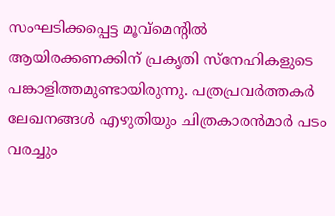സംഘടിക്കപ്പെട്ട മൂവ്‌മെന്റില്‍ ആയിരക്കണക്കിന് പ്രകൃതി സ്‌നേഹികളുടെ പങ്കാളിത്തമുണ്ടായിരുന്നു. പത്രപ്രവര്‍ത്തകര്‍ ലേഖനങ്ങള്‍ എഴുതിയും ചിത്രകാരന്‍മാര്‍ പടം വരച്ചും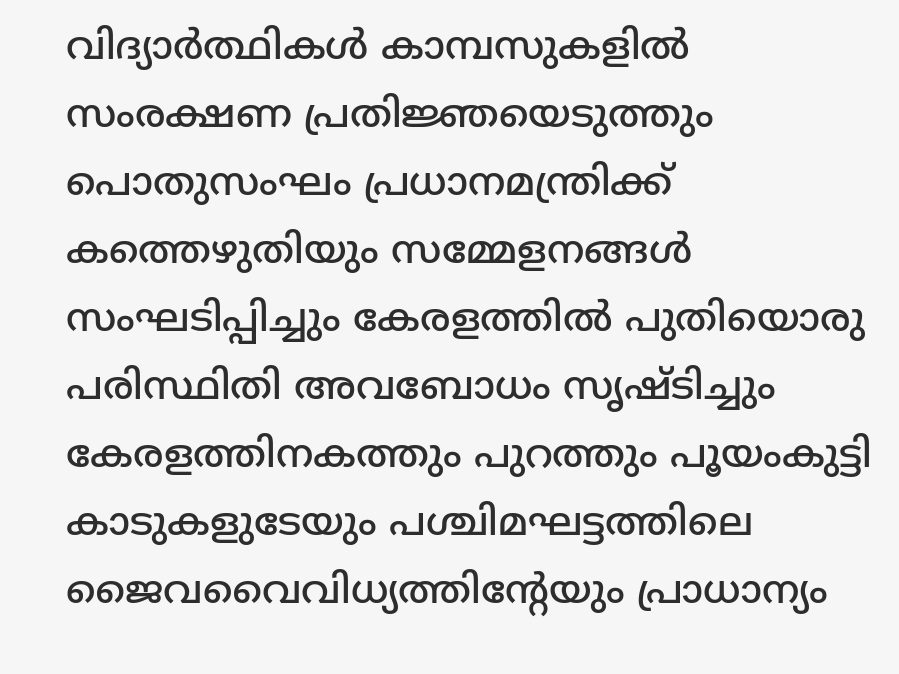വിദ്യാര്‍ത്ഥികള്‍ കാമ്പസുകളില്‍ സംരക്ഷണ പ്രതിജ്ഞയെടുത്തും പൊതുസംഘം പ്രധാനമന്ത്രിക്ക് കത്തെഴുതിയും സമ്മേളനങ്ങള്‍ സംഘടിപ്പിച്ചും കേരളത്തില്‍ പുതിയൊരു പരിസ്ഥിതി അവബോധം സൃഷ്ടിച്ചും കേരളത്തിനകത്തും പുറത്തും പൂയംകുട്ടി കാടുകളുടേയും പശ്ചിമഘട്ടത്തിലെ ജൈവവൈവിധ്യത്തിന്റേയും പ്രാധാന്യം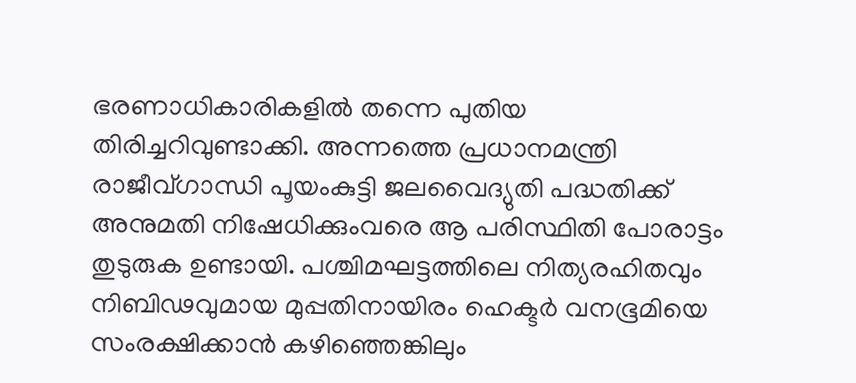ഭരണാധികാരികളില്‍ തന്നെ പുതിയ തിരിച്ചറിവുണ്ടാക്കി. അന്നത്തെ പ്രധാനമന്ത്രി രാജീവ്ഗാന്ധി പൂയംകുട്ടി ജലവൈദ്യുതി പദ്ധതിക്ക് അനുമതി നിഷേധിക്കുംവരെ ആ പരിസ്ഥിതി പോരാട്ടം തുടുരുക ഉണ്ടായി. പശ്ചിമഘട്ടത്തിലെ നിത്യരഹിതവും നിബിഢവുമായ മുപ്പതിനായിരം ഹെക്ടര്‍ വനഭൂമിയെ സംരക്ഷിക്കാന്‍ കഴിഞ്ഞെങ്കിലും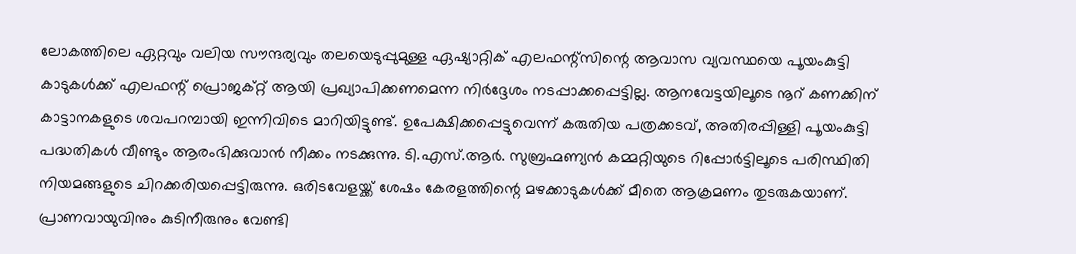ലോകത്തിലെ ഏറ്റവും വലിയ സൗന്ദര്യവും തലയെടുപ്പുമുള്ള ഏഷ്യാറ്റിക് എലഫന്റ്‌സിന്റെ ആവാസ വ്യവസ്ഥയെ പൂയംകുട്ടി കാടുകള്‍ക്ക് എലഫന്റ് പ്രൊജക്റ്റ് ആയി പ്രഖ്യാപിക്കണമെന്ന നിര്‍ദ്ദേശം നടപ്പാക്കപ്പെട്ടില്ല. ആനവേട്ടയിലൂടെ നൂറ് കണക്കിന് കാട്ടാനകളുടെ ശവപറമ്പായി ഇന്നിവിടെ മാറിയിട്ടുണ്ട്. ഉപേക്ഷിക്കപ്പെട്ടുവെന്ന് കരുതിയ പത്രക്കടവ്, അതിരപ്പിള്ളി പൂയംകുട്ടി പദ്ധതികള്‍ വീണ്ടും ആരംഭിക്കുവാന്‍ നീക്കം നടക്കുന്നു. ടി.എസ്.ആര്‍. സുബ്രഹ്മണ്യന്‍ കമ്മറ്റിയുടെ റിപ്പോര്‍ട്ടിലൂടെ പരിസ്ഥിതി നിയമങ്ങളുടെ ചിറക്കരിയപ്പെട്ടിരുന്നു. ഒരിടവേളയ്ക്ക് ശേഷം കേരളത്തിന്റെ മഴക്കാടുകള്‍ക്ക് മീതെ ആക്രമണം തുടരുകയാണ്. പ്രാണവായുവിനും കുടിനീരുനും വേണ്ടി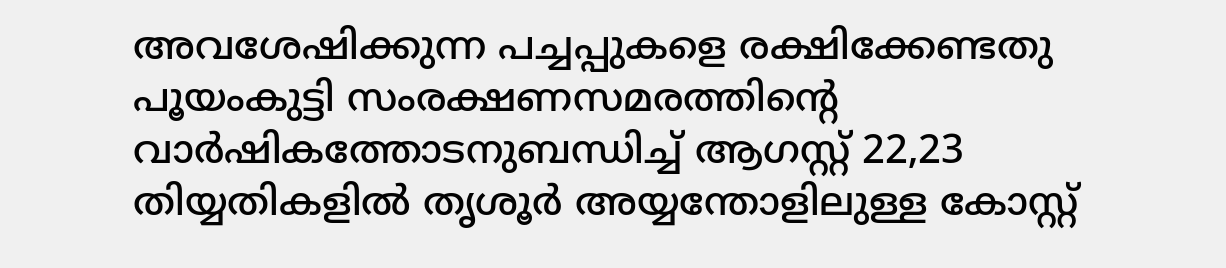അവശേഷിക്കുന്ന പച്ചപ്പുകളെ രക്ഷിക്കേണ്ടതു പൂയംകുട്ടി സംരക്ഷണസമരത്തിന്റെ വാര്‍ഷികത്തോടനുബന്ധിച്ച് ആഗസ്റ്റ് 22,23 തിയ്യതികളില്‍ തൃശൂര്‍ അയ്യന്തോളിലുള്ള കോസ്റ്റ്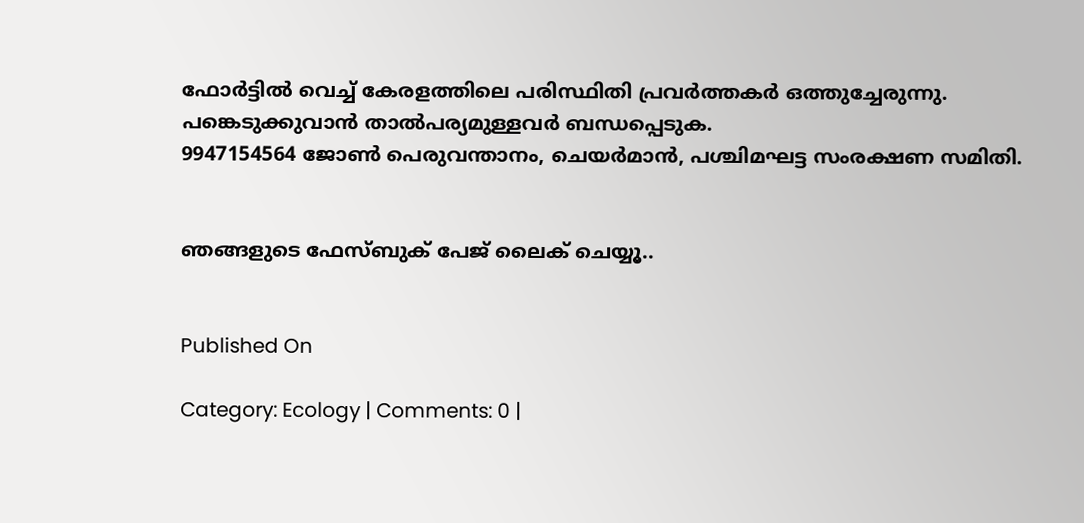ഫോര്‍ട്ടില്‍ വെച്ച് കേരളത്തിലെ പരിസ്ഥിതി പ്രവര്‍ത്തകര്‍ ഒത്തുച്ചേരുന്നു. പങ്കെടുക്കുവാന്‍ താല്‍പര്യമുള്ളവര്‍ ബന്ധപ്പെടുക.
9947154564 ജോണ്‍ പെരുവന്താനം, ചെയര്‍മാന്‍, പശ്ചിമഘട്ട സംരക്ഷണ സമിതി.


ഞങ്ങളുടെ ഫേസ്ബുക് പേജ് ലൈക് ചെയ്യൂ..


Published On

Category: Ecology | Comments: 0 |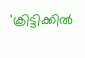'ക്രിട്ടിക്കില്‍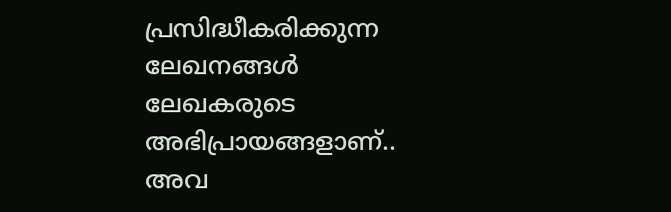പ്രസിദ്ധീകരിക്കുന്ന ലേഖനങ്ങള്‍ ലേഖകരുടെ അഭിപ്രായങ്ങളാണ്.. അവ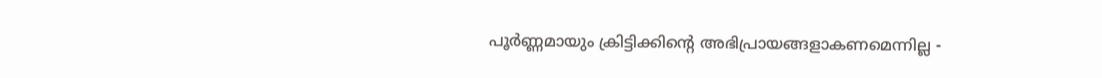പൂര്‍ണ്ണമായും ക്രിട്ടിക്കിന്റെ അഭിപ്രായങ്ങളാകണമെന്നില്ല -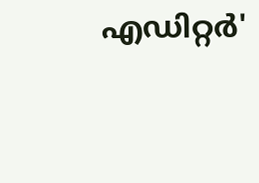എഡിറ്റര്‍'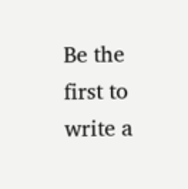Be the first to write a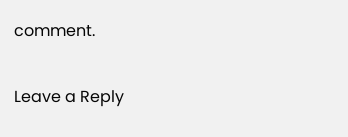comment.

Leave a Reply